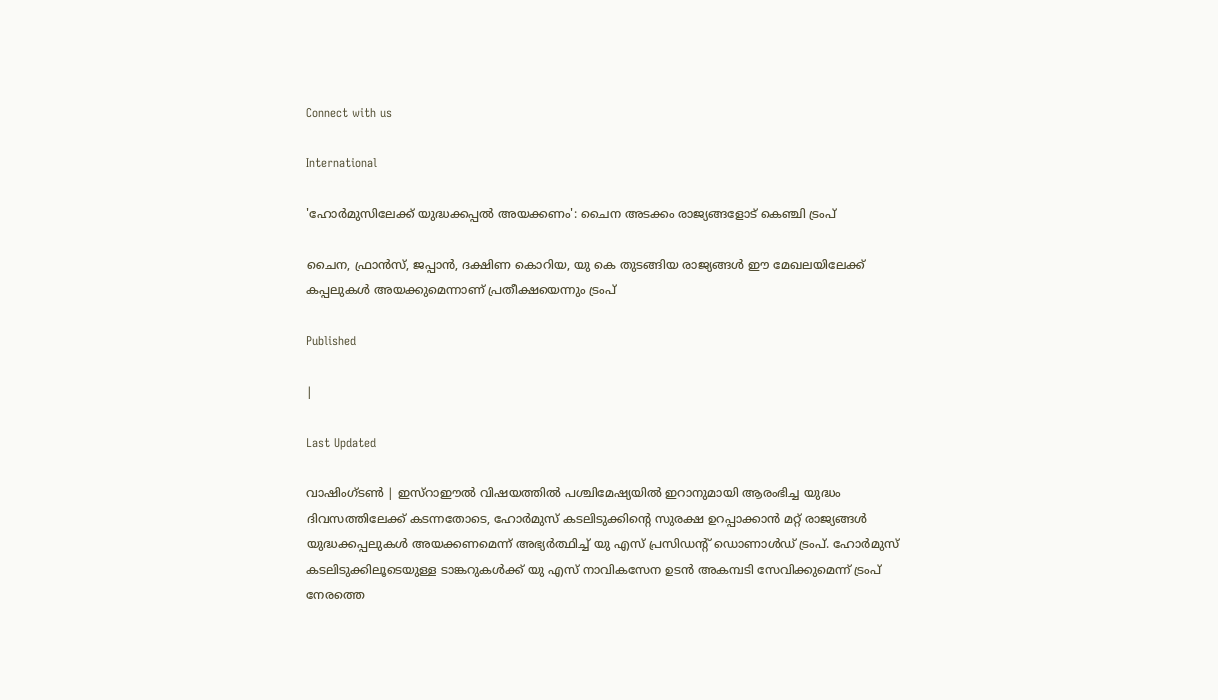Connect with us

International

'ഹോർമുസിലേക്ക് യുദ്ധക്കപ്പൽ അയക്കണം': ചൈന അടക്കം രാജ്യങ്ങളോട് കെഞ്ചി ട്രംപ്

ചൈന, ഫ്രാൻസ്, ജപ്പാൻ, ദക്ഷിണ കൊറിയ, യു കെ തുടങ്ങിയ രാജ്യങ്ങൾ ഈ മേഖലയിലേക്ക് കപ്പലുകൾ അയക്കുമെന്നാണ് പ്രതീക്ഷയെന്നും ട്രംപ്

Published

|

Last Updated

വാഷിംഗ്ടൺ | ഇസ്റാഈൽ വിഷയത്തിൽ പശ്ചിമേഷ്യയിൽ ഇറാനുമായി ആരംഭിച്ച യുദ്ധം ദിവസത്തിലേക്ക് കടന്നതോടെ, ഹോർമുസ് കടലിടുക്കിന്റെ സുരക്ഷ ഉറപ്പാക്കാൻ മറ്റ് രാജ്യങ്ങൾ യുദ്ധക്കപ്പലുകൾ അയക്കണമെന്ന് അഭ്യർത്ഥിച്ച് യു എസ് പ്രസിഡന്റ് ഡൊണാൾഡ് ട്രംപ്. ഹോർമുസ് കടലിടുക്കിലൂടെയുള്ള ടാങ്കറുകൾക്ക് യു എസ് നാവികസേന ഉടൻ അകമ്പടി സേവിക്കുമെന്ന് ട്രംപ് നേരത്തെ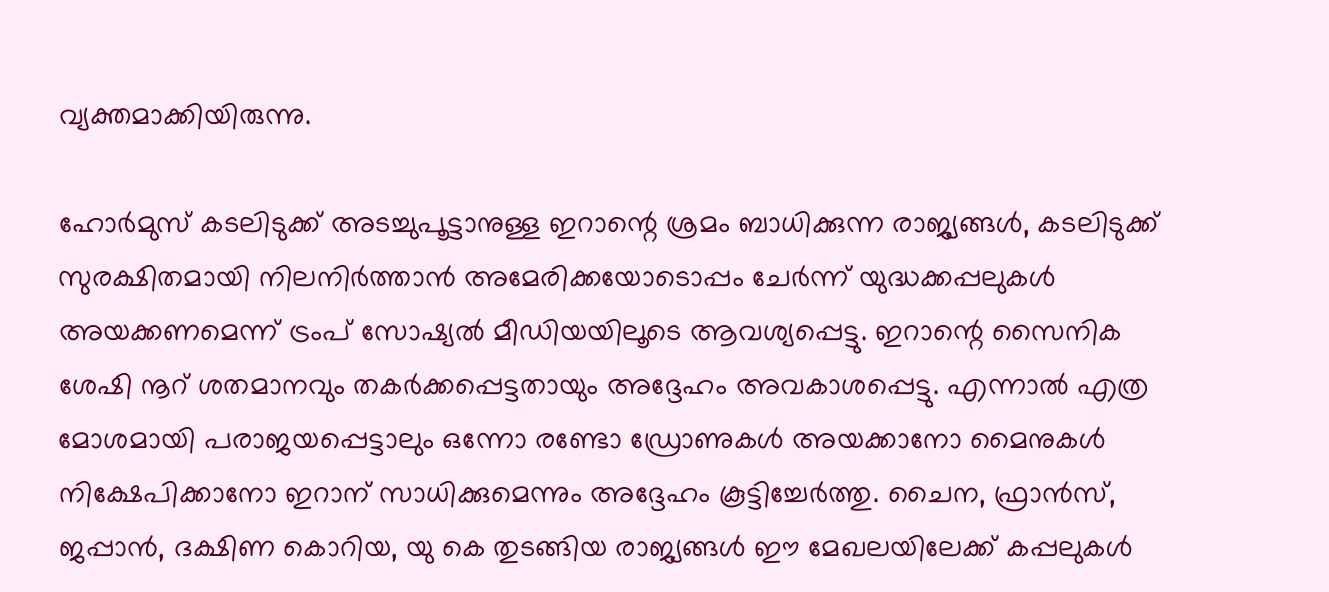വ്യക്തമാക്കിയിരുന്നു.

ഹോർമുസ് കടലിടുക്ക് അടച്ചുപൂട്ടാനുള്ള ഇറാന്റെ ശ്രമം ബാധിക്കുന്ന രാജ്യങ്ങൾ, കടലിടുക്ക് സുരക്ഷിതമായി നിലനിർത്താൻ അമേരിക്കയോടൊപ്പം ചേർന്ന് യുദ്ധക്കപ്പലുകൾ അയക്കണമെന്ന് ട്രംപ് സോഷ്യൽ മീഡിയയിലൂടെ ആവശ്യപ്പെട്ടു. ഇറാന്റെ സൈനിക ശേഷി നൂറ് ശതമാനവും തകർക്കപ്പെട്ടതായും അദ്ദേഹം അവകാശപ്പെട്ടു. എന്നാൽ എത്ര മോശമായി പരാജയപ്പെട്ടാലും ഒന്നോ രണ്ടോ ഡ്രോണുകൾ അയക്കാനോ മൈനുകൾ നിക്ഷേപിക്കാനോ ഇറാന് സാധിക്കുമെന്നും അദ്ദേഹം കൂട്ടിച്ചേർത്തു. ചൈന, ഫ്രാൻസ്, ജപ്പാൻ, ദക്ഷിണ കൊറിയ, യു കെ തുടങ്ങിയ രാജ്യങ്ങൾ ഈ മേഖലയിലേക്ക് കപ്പലുകൾ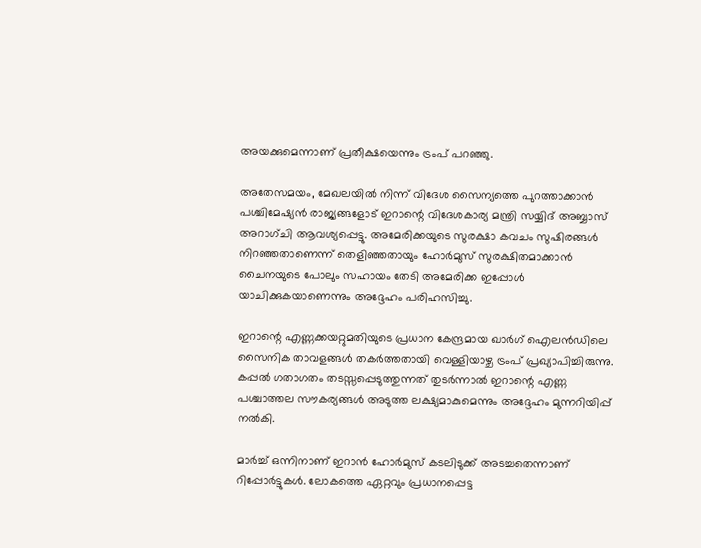അയക്കുമെന്നാണ് പ്രതീക്ഷയെന്നും ട്രംപ് പറഞ്ഞു.

അതേസമയം, മേഖലയിൽ നിന്ന് വിദേശ സൈന്യത്തെ പുറത്താക്കാൻ പശ്ചിമേഷ്യൻ രാജ്യങ്ങളോട് ഇറാന്റെ വിദേശകാര്യ മന്ത്രി സയ്യിദ് അബ്ബാസ് അറാഗ്‌ചി ആവശ്യപ്പെട്ടു. അമേരിക്കയുടെ സുരക്ഷാ കവചം സുഷിരങ്ങൾ നിറഞ്ഞതാണെന്ന് തെളിഞ്ഞതായും ഹോർമുസ് സുരക്ഷിതമാക്കാൻ ചൈനയുടെ പോലും സഹായം തേടി അമേരിക്ക ഇപ്പോൾ യാചിക്കുകയാണെന്നും അദ്ദേഹം പരിഹസിച്ചു.

ഇറാന്റെ എണ്ണക്കയറ്റുമതിയുടെ പ്രധാന കേന്ദ്രമായ ഖാർഗ് ഐലൻഡിലെ സൈനിക താവളങ്ങൾ തകർത്തതായി വെള്ളിയാഴ്ച ട്രംപ് പ്രഖ്യാപിച്ചിരുന്നു. കപ്പൽ ഗതാഗതം തടസ്സപ്പെടുത്തുന്നത് തുടർന്നാൽ ഇറാന്റെ എണ്ണ പശ്ചാത്തല സൗകര്യങ്ങൾ അടുത്ത ലക്ഷ്യമാകുമെന്നും അദ്ദേഹം മുന്നറിയിപ്പ് നൽകി.

മാർച്ച് ഒന്നിനാണ് ഇറാൻ ഹോർമുസ് കടലിടുക്ക് അടച്ചതെന്നാണ് റിപ്പോർട്ടുകൾ. ലോകത്തെ ഏറ്റവും പ്രധാനപ്പെട്ട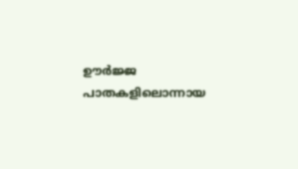ഊർജ്ജ പാതകളിലൊന്നായ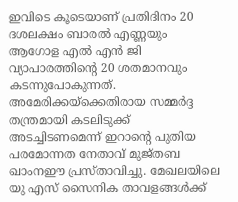ഇവിടെ കൂടെയാണ് പ്രതിദിനം 20 ദശലക്ഷം ബാരൽ എണ്ണയും ആഗോള എൽ എൻ ജി വ്യാപാരത്തിന്റെ 20 ശതമാനവും കടന്നുപോകുന്നത്. അമേരിക്കയ്ക്കെതിരായ സമ്മർദ്ദ തന്ത്രമായി കടലിടുക്ക് അടച്ചിടണമെന്ന് ഇറാന്റെ പുതിയ പരമോന്നത നേതാവ് മുജ്തബ ഖാംനഈ പ്രസ്താവിച്ചു. മേഖലയിലെ യു എസ് സൈനിക താവളങ്ങൾക്ക്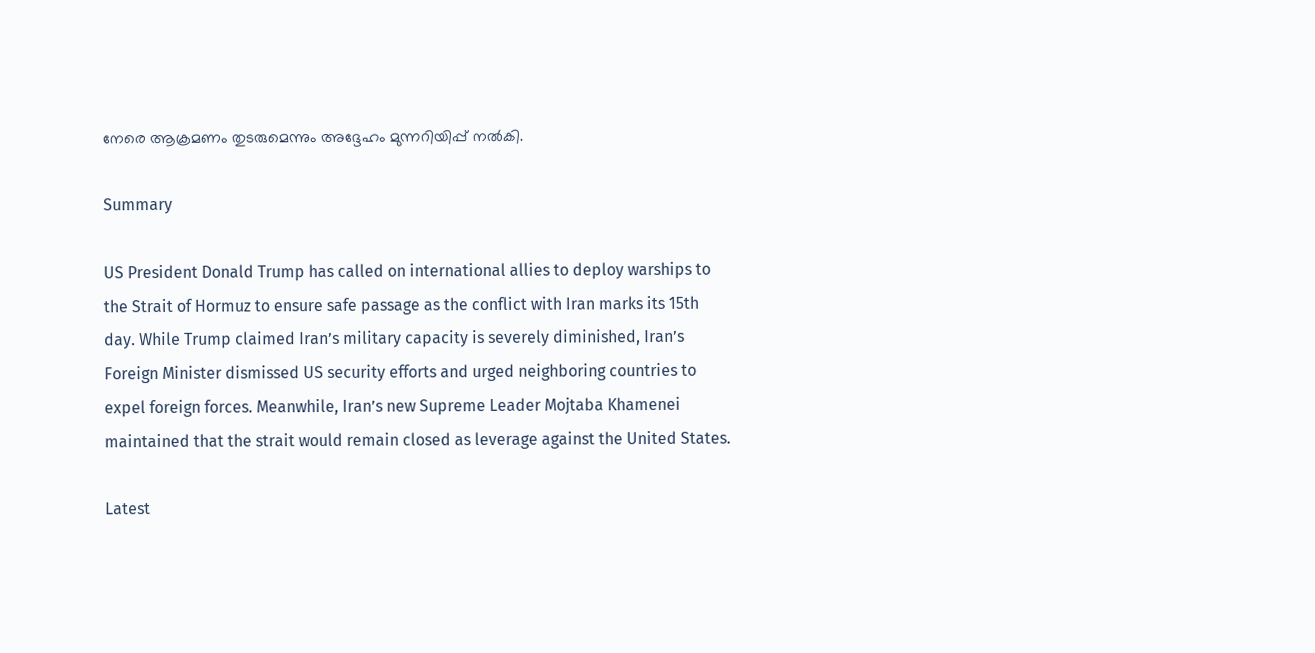നേരെ ആക്രമണം തുടരുമെന്നും അദ്ദേഹം മുന്നറിയിപ്പ് നൽകി.

Summary

US President Donald Trump has called on international allies to deploy warships to the Strait of Hormuz to ensure safe passage as the conflict with Iran marks its 15th day. While Trump claimed Iran’s military capacity is severely diminished, Iran’s Foreign Minister dismissed US security efforts and urged neighboring countries to expel foreign forces. Meanwhile, Iran’s new Supreme Leader Mojtaba Khamenei maintained that the strait would remain closed as leverage against the United States.

Latest